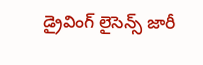డ్రైవింగ్ లైసెన్స్ జారీ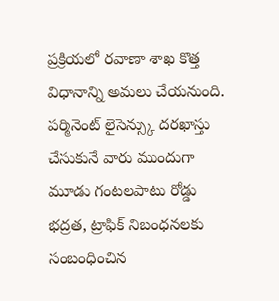ప్రక్రియలో రవాణా శాఖ కొత్త విధానాన్ని అమలు చేయనుంది. పర్మినెంట్ లైసెన్స్కు దరఖాస్తు చేసుకునే వారు ముందుగా మూడు గంటలపాటు రోడ్డు భద్రత, ట్రాఫిక్ నిబంధనలకు సంబంధించిన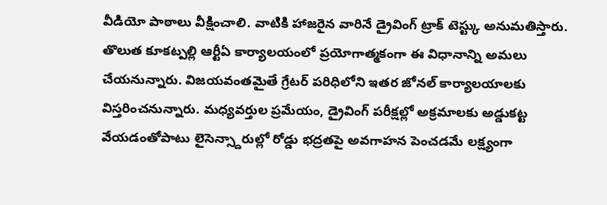వీడియో పాఠాలు వీక్షించాలి. వాటికి హాజరైన వారినే డ్రైవింగ్ ట్రాక్ టెస్ట్కు అనుమతిస్తారు. తొలుత కూకట్పల్లి ఆర్టీఏ కార్యాలయంలో ప్రయోగాత్మకంగా ఈ విధానాన్ని అమలు చేయనున్నారు. విజయవంతమైతే గ్రేటర్ పరిధిలోని ఇతర జోనల్ కార్యాలయాలకు విస్తరించనున్నారు. మధ్యవర్తుల ప్రమేయం, డ్రైవింగ్ పరీక్షల్లో అక్రమాలకు అడ్డుకట్ట వేయడంతోపాటు లైసెన్స్దారుల్లో రోడ్డు భద్రతపై అవగాహన పెంచడమే లక్ష్యంగా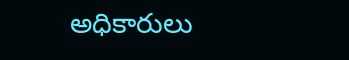అధికారులు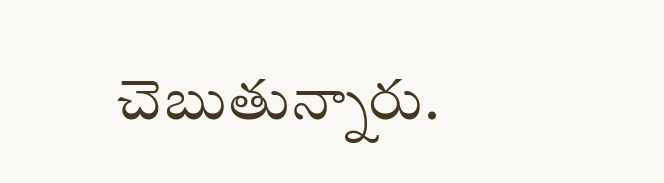చెబుతున్నారు.